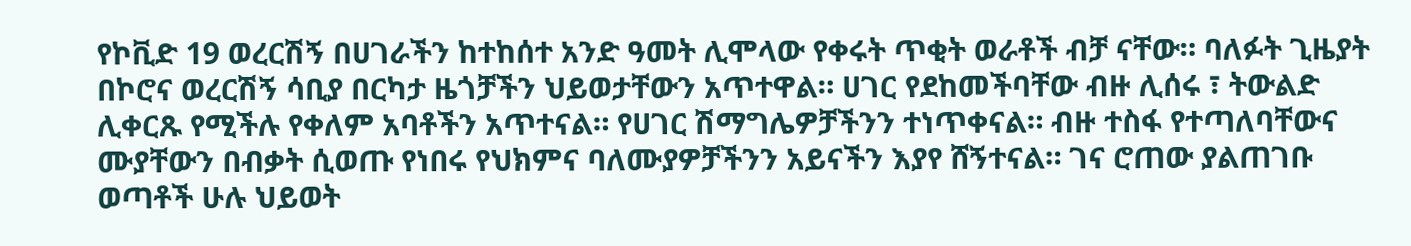የኮቪድ 19 ወረርሽኝ በሀገራችን ከተከሰተ አንድ ዓመት ሊሞላው የቀሩት ጥቂት ወራቶች ብቻ ናቸው። ባለፉት ጊዜያት በኮሮና ወረርሽኝ ሳቢያ በርካታ ዜጎቻችን ህይወታቸውን አጥተዋል። ሀገር የደከመችባቸው ብዙ ሊሰሩ ፣ ትውልድ ሊቀርጹ የሚችሉ የቀለም አባቶችን አጥተናል። የሀገር ሽማግሌዎቻችንን ተነጥቀናል። ብዙ ተስፋ የተጣለባቸውና ሙያቸውን በብቃት ሲወጡ የነበሩ የህክምና ባለሙያዎቻችንን አይናችን እያየ ሸኝተናል። ገና ሮጠው ያልጠገቡ ወጣቶች ሁሉ ህይወት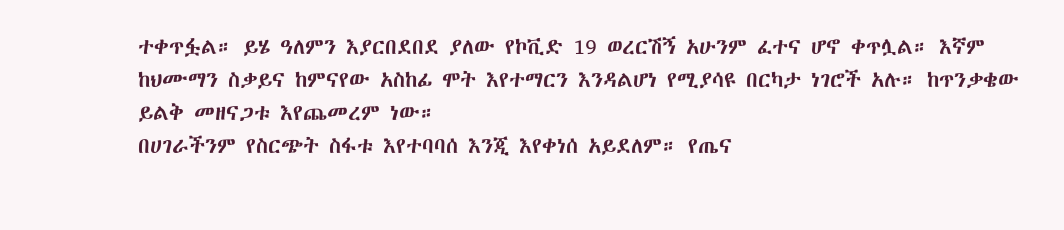ተቀጥፏል። ይሄ ዓለምን እያርበደበደ ያለው የኮቪድ 19 ወረርሽኝ አሁንም ፈተና ሆኖ ቀጥሏል። እኛም ከህሙማን ስቃይና ከምናየው አስከፊ ሞት እየተማርን እንዳልሆነ የሚያሳዩ በርካታ ነገሮች አሉ። ከጥንቃቄው ይልቅ መዘናጋቱ እየጨመረም ነው።
በሀገራችንም የስርጭት ስፋቱ እየተባባሰ እንጂ እየቀነሰ አይደለም። የጤና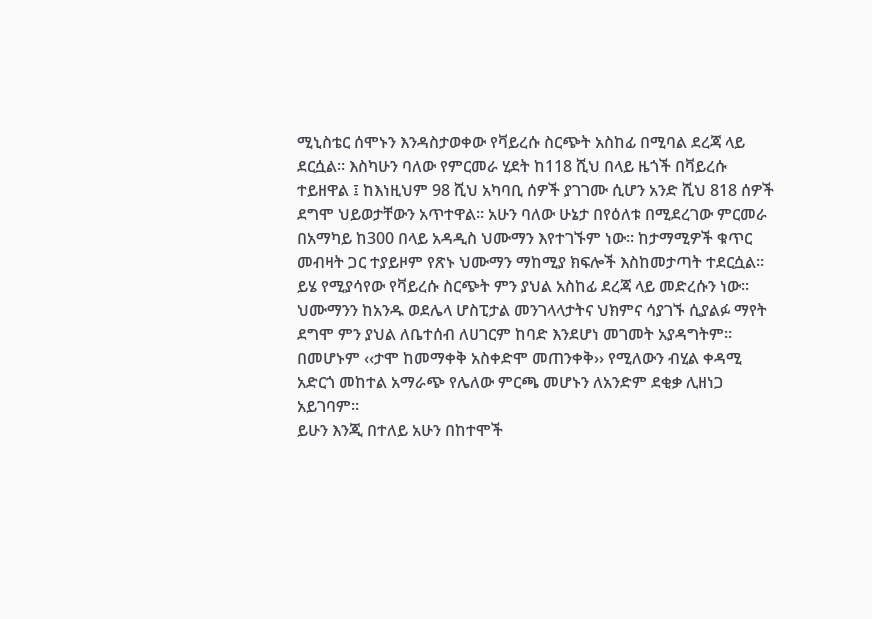ሚኒስቴር ሰሞኑን እንዳስታወቀው የቫይረሱ ስርጭት አስከፊ በሚባል ደረጃ ላይ ደርሷል። እስካሁን ባለው የምርመራ ሂደት ከ118 ሺህ በላይ ዜጎች በቫይረሱ ተይዘዋል ፤ ከእነዚህም 98 ሺህ አካባቢ ሰዎች ያገገሙ ሲሆን አንድ ሺህ 818 ሰዎች ደግሞ ህይወታቸውን አጥተዋል። አሁን ባለው ሁኔታ በየዕለቱ በሚደረገው ምርመራ በአማካይ ከ300 በላይ አዳዲስ ህሙማን እየተገኙም ነው። ከታማሚዎች ቁጥር መብዛት ጋር ተያይዞም የጽኑ ህሙማን ማከሚያ ክፍሎች እስከመታጣት ተደርሷል። ይሄ የሚያሳየው የቫይረሱ ስርጭት ምን ያህል አስከፊ ደረጃ ላይ መድረሱን ነው።
ህሙማንን ከአንዱ ወደሌላ ሆስፒታል መንገላላታትና ህክምና ሳያገኙ ሲያልፉ ማየት ደግሞ ምን ያህል ለቤተሰብ ለሀገርም ከባድ እንደሆነ መገመት አያዳግትም። በመሆኑም ‹‹ታሞ ከመማቀቅ አስቀድሞ መጠንቀቅ›› የሚለውን ብሂል ቀዳሚ አድርጎ መከተል አማራጭ የሌለው ምርጫ መሆኑን ለአንድም ደቂቃ ሊዘነጋ አይገባም።
ይሁን እንጂ በተለይ አሁን በከተሞች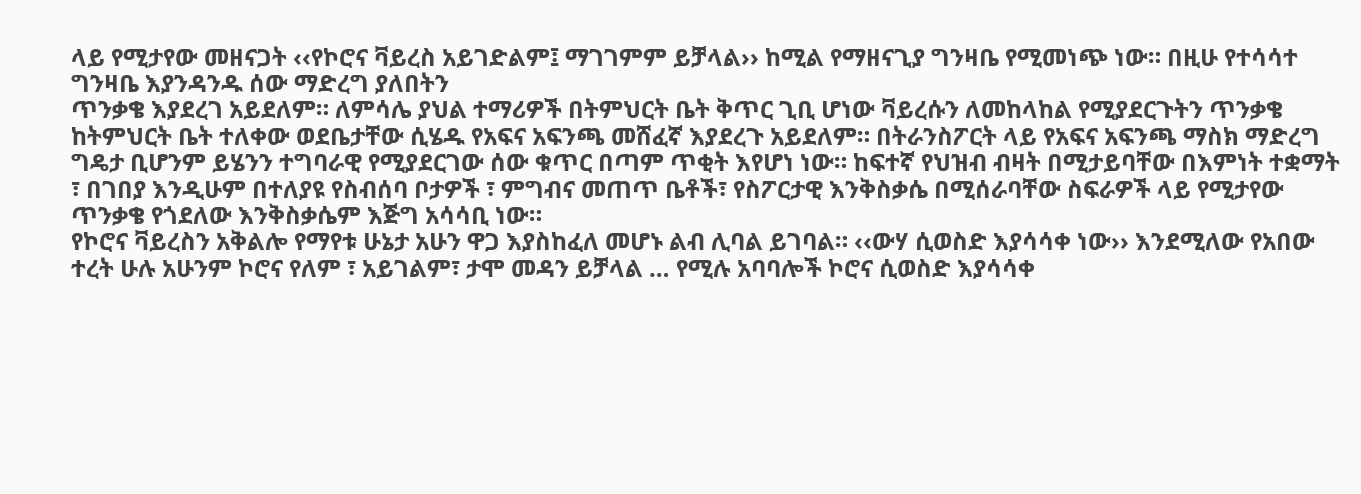ላይ የሚታየው መዘናጋት ‹‹የኮሮና ቫይረስ አይገድልም፤ ማገገምም ይቻላል›› ከሚል የማዘናጊያ ግንዛቤ የሚመነጭ ነው። በዚሁ የተሳሳተ ግንዛቤ እያንዳንዱ ሰው ማድረግ ያለበትን
ጥንቃቄ እያደረገ አይደለም። ለምሳሌ ያህል ተማሪዎች በትምህርት ቤት ቅጥር ጊቢ ሆነው ቫይረሱን ለመከላከል የሚያደርጉትን ጥንቃቄ ከትምህርት ቤት ተለቀው ወደቤታቸው ሲሄዱ የአፍና አፍንጫ መሸፈኛ እያደረጉ አይደለም። በትራንስፖርት ላይ የአፍና አፍንጫ ማስክ ማድረግ ግዴታ ቢሆንም ይሄንን ተግባራዊ የሚያደርገው ሰው ቁጥር በጣም ጥቂት እየሆነ ነው። ከፍተኛ የህዝብ ብዛት በሚታይባቸው በእምነት ተቋማት ፣ በገበያ እንዲሁም በተለያዩ የስብሰባ ቦታዎች ፣ ምግብና መጠጥ ቤቶች፣ የስፖርታዊ እንቅስቃሴ በሚሰራባቸው ስፍራዎች ላይ የሚታየው ጥንቃቄ የጎደለው እንቅስቃሴም እጅግ አሳሳቢ ነው።
የኮሮና ቫይረስን አቅልሎ የማየቱ ሁኔታ አሁን ዋጋ እያስከፈለ መሆኑ ልብ ሊባል ይገባል። ‹‹ውሃ ሲወስድ እያሳሳቀ ነው›› እንደሚለው የአበው ተረት ሁሉ አሁንም ኮሮና የለም ፣ አይገልም፣ ታሞ መዳን ይቻላል … የሚሉ አባባሎች ኮሮና ሲወስድ እያሳሳቀ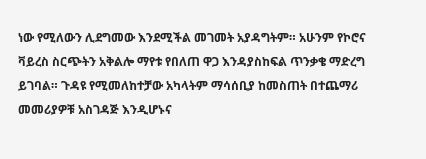ነው የሚለውን ሊደግመው እንደሚችል መገመት አያዳግትም። አሁንም የኮሮና ቫይረስ ስርጭትን አቅልሎ ማየቱ የበለጠ ዋጋ እንዳያስከፍል ጥንቃቄ ማድረግ ይገባል። ጉዳዩ የሚመለከተቻው አካላትም ማሳሰቢያ ከመስጠት በተጨማሪ መመሪያዎቹ አስገዳጅ እንዲሆኑና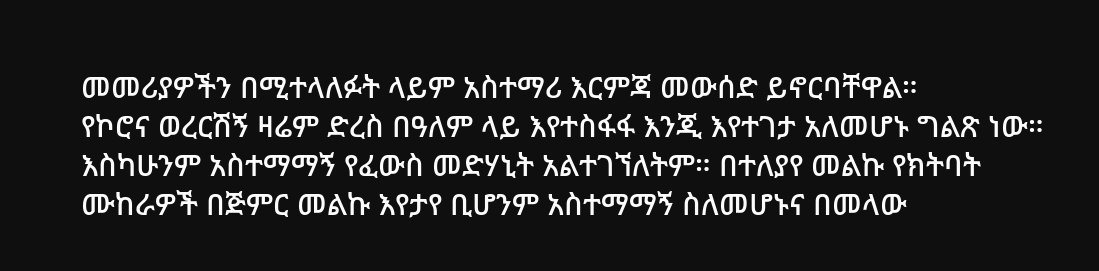መመሪያዎችን በሚተላለፉት ላይም አስተማሪ እርምጃ መውሰድ ይኖርባቸዋል።
የኮሮና ወረርሽኝ ዛሬም ድረስ በዓለም ላይ እየተስፋፋ እንጂ እየተገታ አለመሆኑ ግልጽ ነው። እስካሁንም አስተማማኝ የፈውስ መድሃኒት አልተገኘለትም። በተለያየ መልኩ የክትባት ሙከራዎች በጅምር መልኩ እየታየ ቢሆንም አስተማማኝ ስለመሆኑና በመላው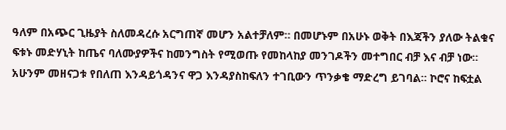ዓለም በአጭር ጊዜያት ስለመዳረሱ አርግጠኛ መሆን አልተቻለም። በመሆኑም በአሁኑ ወቅት በእጃችን ያለው ትልቁና ፍቱኑ መድሃኒት ከጤና ባለሙያዎችና ከመንግስት የሚወጡ የመከላከያ መንገዶችን መተግበር ብቻ እና ብቻ ነው።
አሁንም መዘናጋቱ የበለጠ እንዳይጎዳንና ዋጋ እንዳያስከፍለን ተገቢውን ጥንቃቄ ማድረግ ይገባል። ኮሮና ከፍቷል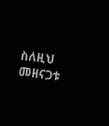ስለዚህ መዘናጋቱ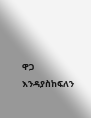ዋጋ እንዳያስከፍለን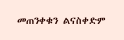መጠንቀቁን ልናስቀድም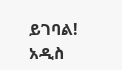ይገባል!
አዲስ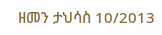ዘመን ታህሳስ 10/2013